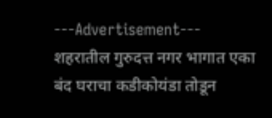---Advertisement---
शहरातील गुरुदत्त नगर भागात एका बंद घराचा कडीकोयंडा तोडून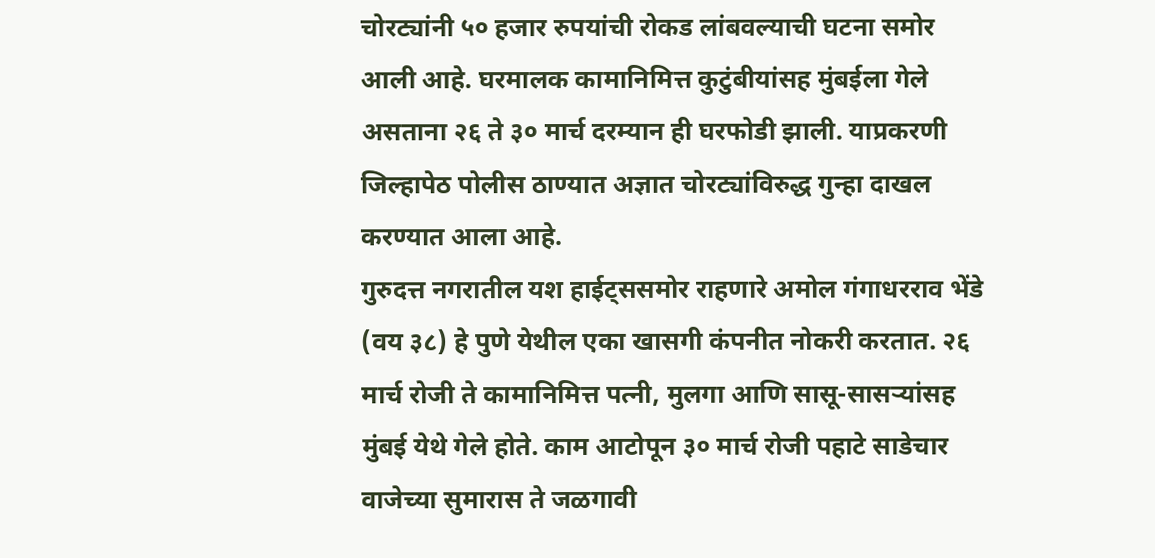चोरट्यांनी ५० हजार रुपयांची रोकड लांबवल्याची घटना समोर आली आहे. घरमालक कामानिमित्त कुटुंबीयांसह मुंबईला गेले असताना २६ ते ३० मार्च दरम्यान ही घरफोडी झाली. याप्रकरणी जिल्हापेठ पोलीस ठाण्यात अज्ञात चोरट्यांविरुद्ध गुन्हा दाखल करण्यात आला आहे.
गुरुदत्त नगरातील यश हाईट्ससमोर राहणारे अमोल गंगाधरराव भेंडे (वय ३८) हे पुणे येथील एका खासगी कंपनीत नोकरी करतात. २६ मार्च रोजी ते कामानिमित्त पत्नी, मुलगा आणि सासू-सासऱ्यांसह मुंबई येथे गेले होते. काम आटोपून ३० मार्च रोजी पहाटे साडेचार वाजेच्या सुमारास ते जळगावी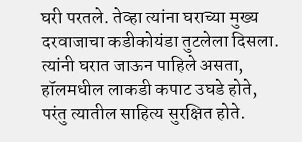घरी परतले. तेव्हा त्यांना घराच्या मुख्य दरवाजाचा कडीकोयंडा तुटलेला दिसला. त्यांनी घरात जाऊन पाहिले असता, हॉलमधील लाकडी कपाट उघडे होते, परंतु त्यातील साहित्य सुरक्षित होते.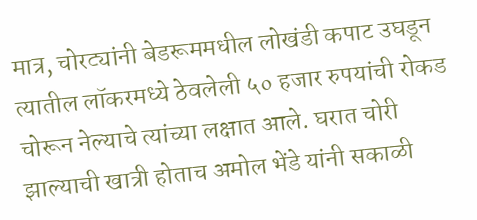मात्र, चोरट्यांनी बेडरूममधील लोखंडी कपाट उघडून त्यातील लॉकरमध्ये ठेवलेली ५० हजार रुपयांची रोकड चोरून नेल्याचे त्यांच्या लक्षात आले. घरात चोरी झाल्याची खात्री होताच अमोल भेंडे यांनी सकाळी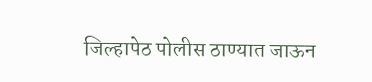जिल्हापेठ पोलीस ठाण्यात जाऊन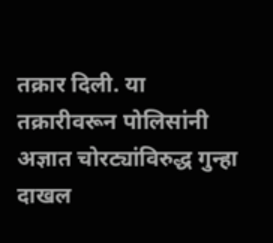तक्रार दिली. या तक्रारीवरून पोलिसांनी अज्ञात चोरट्यांविरुद्ध गुन्हा दाखल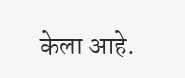केला आहे.